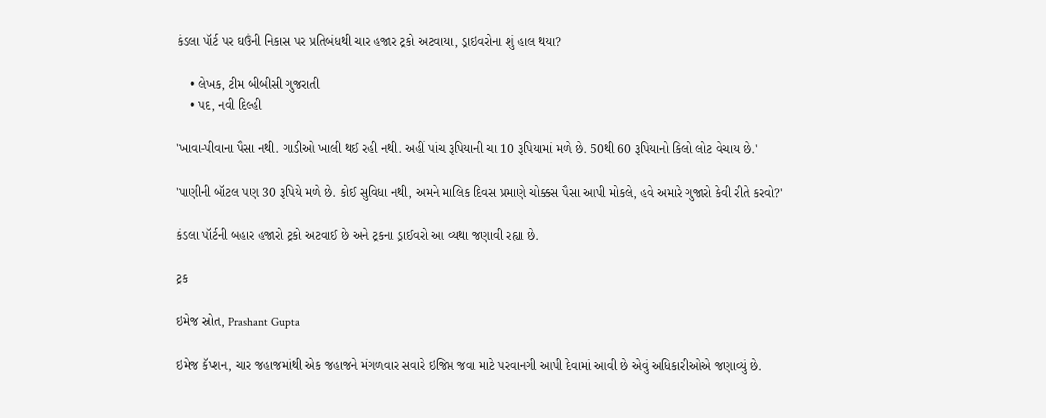કંડલા પૉર્ટ પર ઘઉંની નિકાસ પર પ્રતિબંધથી ચાર હજાર ટ્રકો અટવાયા, ડ્રાઇવરોના શું હાલ થયા?

    • લેખક, ટીમ બીબીસી ગુજરાતી
    • પદ, નવી દિલ્હી

'ખાવા-પીવાના પૈસા નથી. ગાડીઓ ખાલી થઈ રહી નથી. અહીં પાંચ રૂપિયાની ચા 10 રૂપિયામાં મળે છે. 50થી 60 રૂપિયાનો કિલો લોટ વેચાય છે.'

'પાણીની બૉટલ પણ 30 રૂપિયે મળે છે. કોઈ સુવિધા નથી, અમને માલિક દિવસ પ્રમાણે ચોક્કસ પૈસા આપી મોકલે, હવે અમારે ગુજારો કેવી રીતે કરવો?'

કંડલા પૉર્ટની બહાર હજારો ટ્રકો અટવાઈ છે અને ટ્રકના ડ્રાઈવરો આ વ્યથા જણાવી રહ્યા છે.

ટ્રક

ઇમેજ સ્રોત, Prashant Gupta

ઇમેજ કૅપ્શન, ચાર જહાજમાંથી એક જહાજને મંગળવાર સવારે ઇજિપ્ત જવા માટે પરવાનગી આપી દેવામાં આવી છે એવું અધિકારીઓએ જણાવ્યું છે.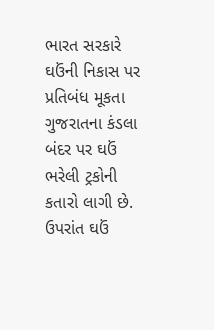ભારત સરકારે ઘઉંની નિકાસ પર પ્રતિબંધ મૂકતા ગુજરાતના કંડલા બંદર પર ઘઉં ભરેલી ટ્રકોની કતારો લાગી છે. ઉપરાંત ઘઉં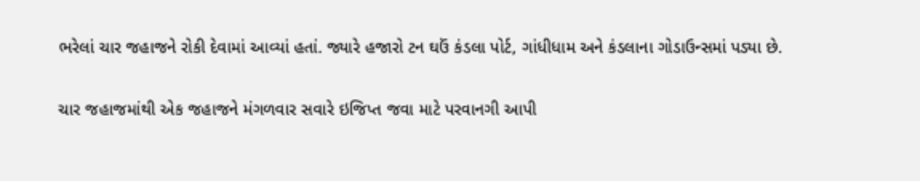ભરેલાં ચાર જહાજને રોકી દેવામાં આવ્યાં હતાં. જ્યારે હજારો ટન ઘઉં કંડલા પોર્ટ, ગાંધીધામ અને કંડલાના ગોડાઉન્સમાં પડ્યા છે.

ચાર જહાજમાંથી એક જહાજને મંગળવાર સવારે ઇજિપ્ત જવા માટે પરવાનગી આપી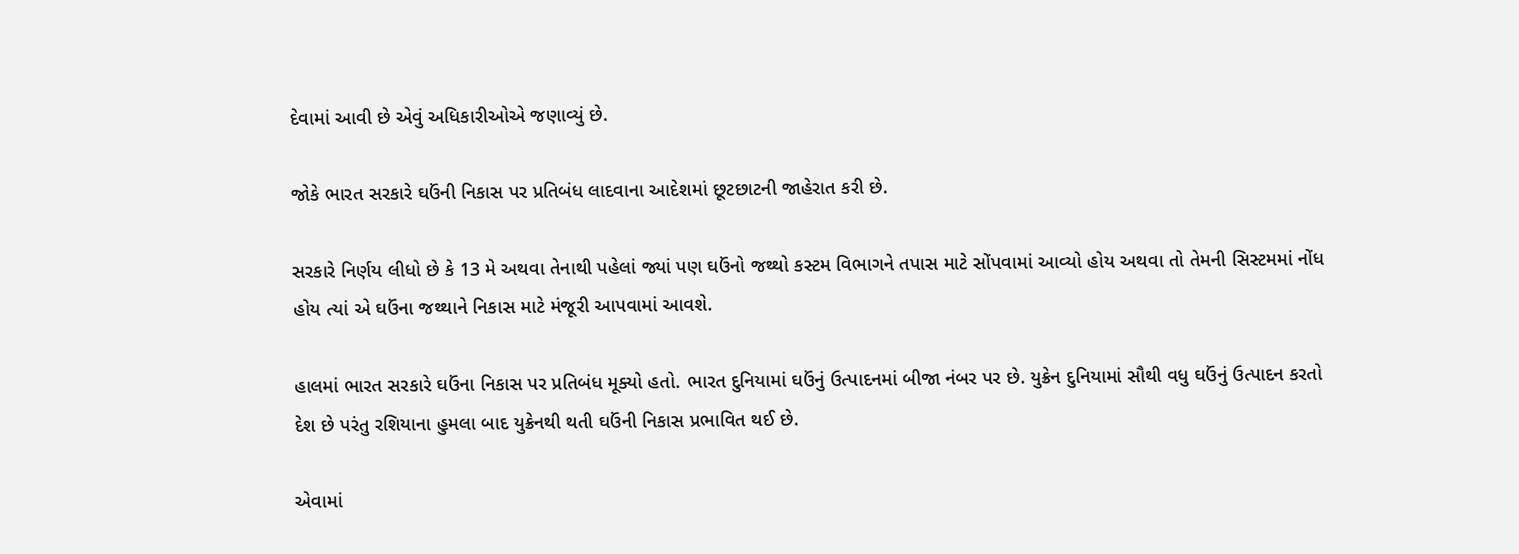દેવામાં આવી છે એવું અધિકારીઓએ જણાવ્યું છે.

જોકે ભારત સરકારે ઘઉંની નિકાસ પર પ્રતિબંધ લાદવાના આદેશમાં છૂટછાટની જાહેરાત કરી છે.

સરકારે નિર્ણય લીધો છે કે 13 મે અથવા તેનાથી પહેલાં જ્યાં પણ ઘઉંનો જથ્થો કસ્ટમ વિભાગને તપાસ માટે સોંપવામાં આવ્યો હોય અથવા તો તેમની સિસ્ટમમાં નોંધ હોય ત્યાં એ ઘઉંના જથ્થાને નિકાસ માટે મંજૂરી આપવામાં આવશે.

હાલમાં ભારત સરકારે ઘઉંના નિકાસ પર પ્રતિબંધ મૂક્યો હતો. ભારત દુનિયામાં ઘઉંનું ઉત્પાદનમાં બીજા નંબર પર છે. યુક્રેન દુનિયામાં સૌથી વધુ ઘઉંનું ઉત્પાદન કરતો દેશ છે પરંતુ રશિયાના હુમલા બાદ યુક્રેનથી થતી ઘઉંની નિકાસ પ્રભાવિત થઈ છે.

એવામાં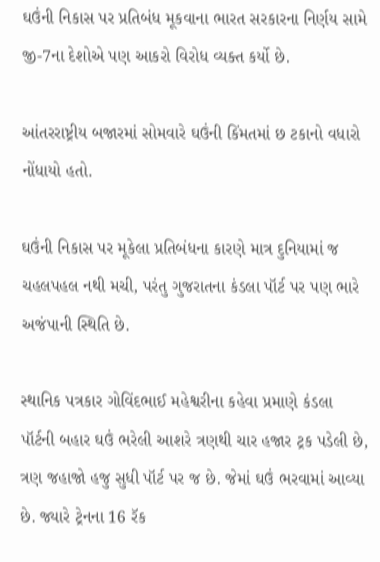ઘઉંની નિકાસ પર પ્રતિબંધ મૂકવાના ભારત સરકારના નિર્ણય સામે જી-7ના દેશોએ પણ આકરો વિરોધ વ્યક્ત કર્યો છે.

આંતરરાષ્ટ્રીય બજારમાં સોમવારે ઘઉંની કિંમતમાં છ ટકાનો વધારો નોંધાયો હતો.

ઘઉંની નિકાસ પર મૂકેલા પ્રતિબંધના કારણે માત્ર દુનિયામાં જ ચહલપહલ નથી મચી, પરંતુ ગુજરાતના કંડલા પૉર્ટ પર પણ ભારે અજંપાની સ્થિતિ છે.

સ્થાનિક પત્રકાર ગોવિંદભાઈ મહેશ્વરીના કહેવા પ્રમાણે કંડલા પૉર્ટની બહાર ઘઉં ભરેલી આશરે ત્રણથી ચાર હજાર ટ્રક પડેલી છે, ત્રણ જહાજો હજુ સુધી પૉર્ટ પર જ છે. જેમાં ઘઉં ભરવામાં આવ્યા છે. જ્યારે ટ્રેનના 16 રૅક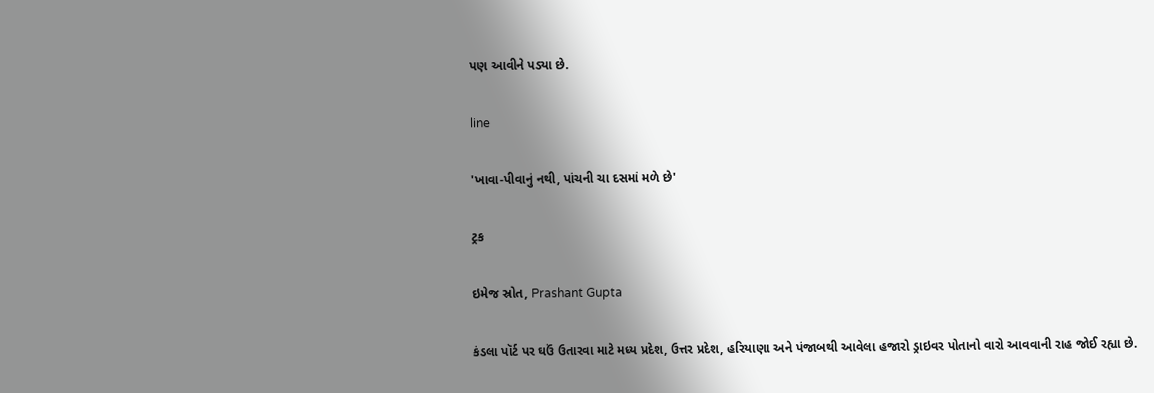પણ આવીને પડ્યા છે.

line

'ખાવા-પીવાનું નથી, પાંચની ચા દસમાં મળે છે'

ટ્રક

ઇમેજ સ્રોત, Prashant Gupta

કંડલા પૉર્ટ પર ઘઉં ઉતારવા માટે મધ્ય પ્રદેશ, ઉત્તર પ્રદેશ, હરિયાણા અને પંજાબથી આવેલા હજારો ડ્રાઇવર પોતાનો વારો આવવાની રાહ જોઈ રહ્યા છે.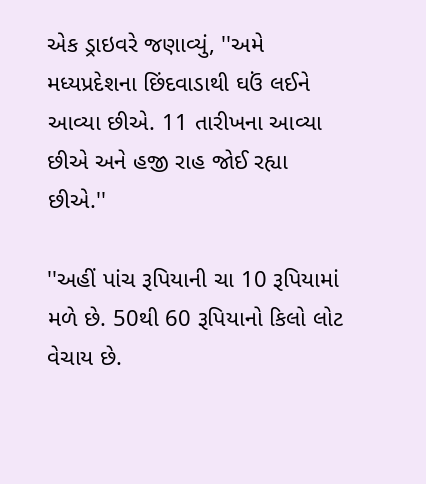એક ડ્રાઇવરે જણાવ્યું, ''અમે મધ્યપ્રદેશના છિંદવાડાથી ઘઉં લઈને આવ્યા છીએ. 11 તારીખના આવ્યા છીએ અને હજી રાહ જોઈ રહ્યા છીએ.''

''અહીં પાંચ રૂપિયાની ચા 10 રૂપિયામાં મળે છે. 50થી 60 રૂપિયાનો કિલો લોટ વેચાય છે.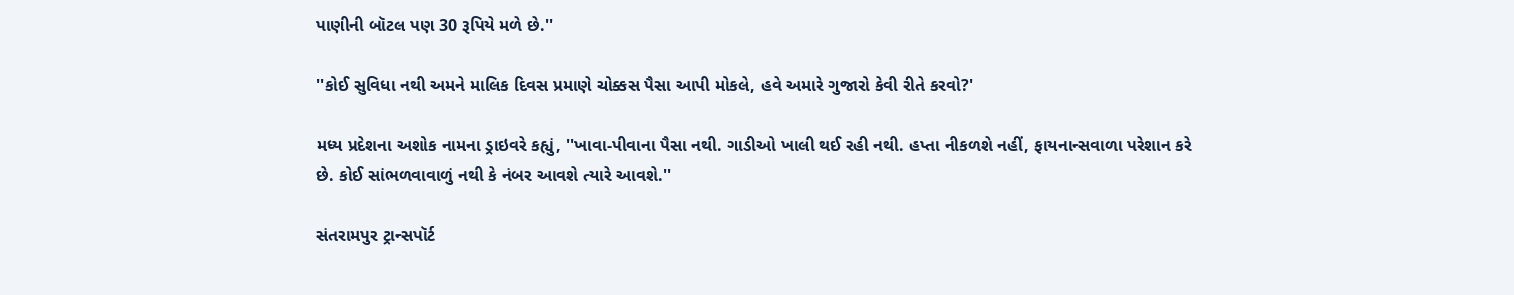પાણીની બૉટલ પણ 30 રૂપિયે મળે છે.''

''કોઈ સુવિધા નથી અમને માલિક દિવસ પ્રમાણે ચોક્કસ પૈસા આપી મોકલે, હવે અમારે ગુજારો કેવી રીતે કરવો?'

મધ્ય પ્રદેશના અશોક નામના ડ્રાઇવરે કહ્યું, ''ખાવા-પીવાના પૈસા નથી. ગાડીઓ ખાલી થઈ રહી નથી. હપ્તા નીકળશે નહીં, ફાયનાન્સવાળા પરેશાન કરે છે. કોઈ સાંભળવાવાળું નથી કે નંબર આવશે ત્યારે આવશે.''

સંતરામપુર ટ્રાન્સપૉર્ટ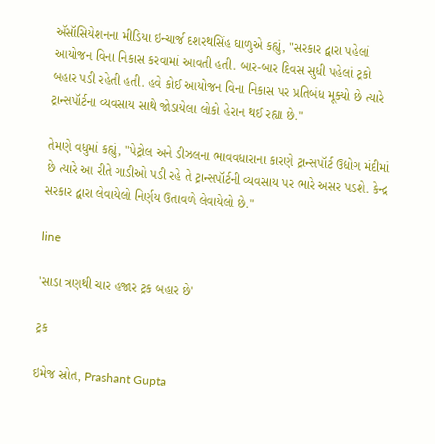ઍસૉસિયેશનના મીડિયા ઇન્ચાર્જ દશરથસિંહ ઘાળુએ કહ્યું, "સરકાર દ્વારા પહેલાં આયોજન વિના નિકાસ કરવામાં આવતી હતી. બાર-બાર દિવસ સુધી પહેલાં ટ્રકો બહાર પડી રહેતી હતી. હવે કોઈ આયોજન વિના નિકાસ પર પ્રતિબંધ મૂક્યો છે ત્યારે ટ્રાન્સપૉર્ટના વ્યવસાય સાથે જોડાયેલા લોકો હેરાન થઈ રહ્યા છે."

તેમણે વધુમાં કહ્યું, "પેટ્રોલ અને ડીઝલના ભાવવધારાના કારણે ટ્રાન્સપૉર્ટ ઉદ્યોગ મંદીમાં છે ત્યારે આ રીતે ગાડીઓ પડી રહે તે ટ્રાન્સપૉર્ટની વ્યવસાય પર ભારે અસર પડશે. કેન્દ્ર સરકાર દ્વારા લેવાયેલો નિર્ણય ઉતાવળે લેવાયેલો છે."

line

'સાડા ત્રણથી ચાર હજાર ટ્રક બહાર છે'

ટ્રક

ઇમેજ સ્રોત, Prashant Gupta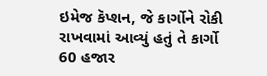ઇમેજ કૅપ્શન, જે કાર્ગોને રોકી રાખવામાં આવ્યું હતું તે કાર્ગો 60 હજાર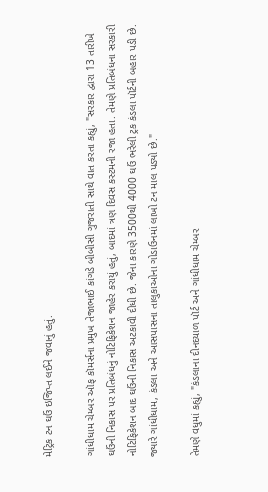મેટ્રિક ટન ઘઉં ઇજિપ્ત લઈને જવાનું હતું.

ગાંધીધામ ચેમ્બર ઑફ કૉમર્સના પ્રમુખ તેજાભાઈ કાંગડે બીબીસી ગુજરાતી સાથે વાત કરતા કહ્યું, "સરકાર દ્વારા 13 તારીખે ઘઉંની નિકાસ પર પ્રતિબંધનું નોટિફિકેશન જાહેર કરાયું હતું, બાદમાં ત્રણ દિવસ કસ્ટમની રજા હતા. તેમણે પ્રતિબંધના સરકારી નોટિફિકેશન બાદ ઘઉંની નિકાસ અટકાવી દીધી છે. જેના કારણે 3500થી 4000 ઘઉં ભરેલી ટ્રક કંડલા પૉર્ટની બહાર પડી છે. જ્યારે ગાંધીધામ, કંડલા અને આસપાસના તાલુકાઓના ગોડાઉનમાં લાખો ટન માલ પડ્યો છે."

તેમણે વધુમાં કહ્યું, "કંડલાના દીનદયાળ પૉર્ટ અને ગાંધીધામ ચેમ્બર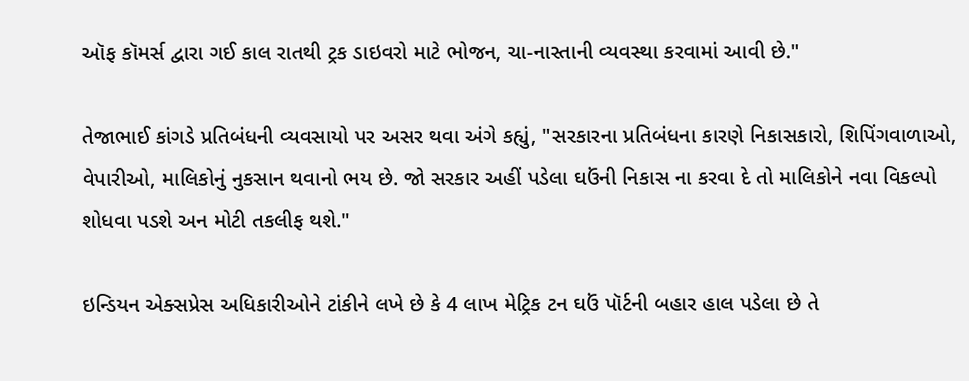ઑફ કૉમર્સ દ્વારા ગઈ કાલ રાતથી ટ્રક ડાઇવરો માટે ભોજન, ચા-નાસ્તાની વ્યવસ્થા કરવામાં આવી છે."

તેજાભાઈ કાંગડે પ્રતિબંધની વ્યવસાયો પર અસર થવા અંગે કહ્યું, "સરકારના પ્રતિબંધના કારણે નિકાસકારો, શિપિંગવાળાઓ, વેપારીઓ, માલિકોનું નુકસાન થવાનો ભય છે. જો સરકાર અહીં પડેલા ઘઉંની નિકાસ ના કરવા દે તો માલિકોને નવા વિકલ્પો શોધવા પડશે અન મોટી તકલીફ થશે."

ઇન્ડિયન એક્સપ્રેસ અધિકારીઓને ટાંકીને લખે છે કે 4 લાખ મેટ્રિક ટન ઘઉં પૉર્ટની બહાર હાલ પડેલા છે તે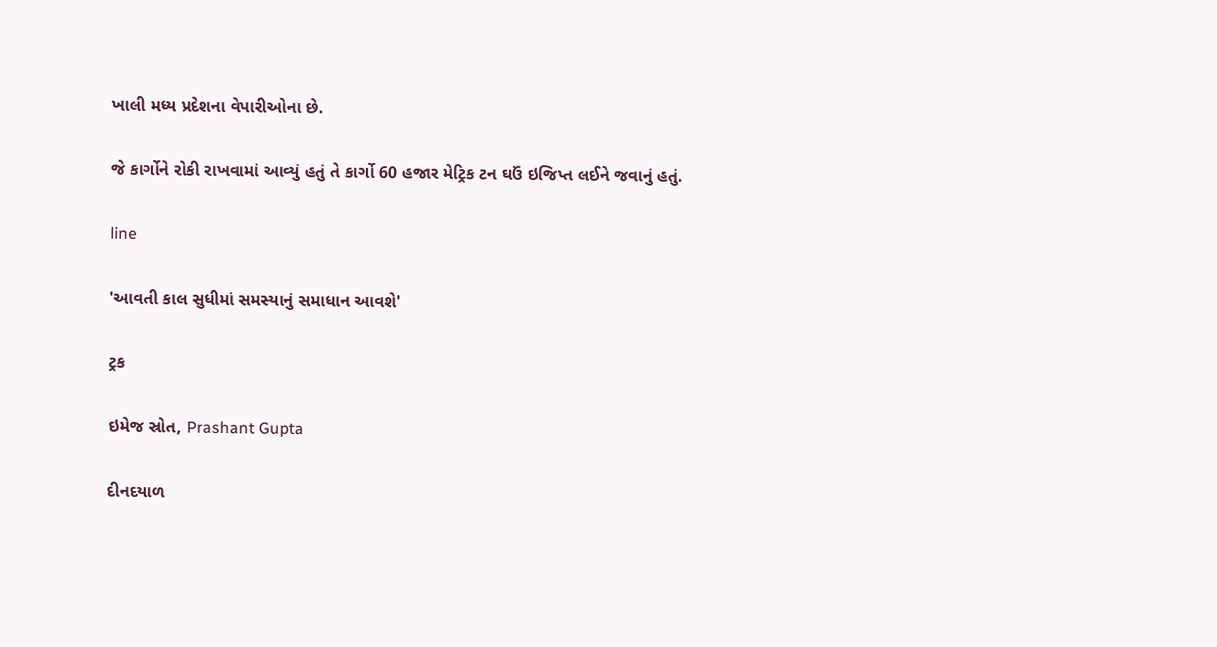ખાલી મધ્ય પ્રદેશના વેપારીઓના છે.

જે કાર્ગોને રોકી રાખવામાં આવ્યું હતું તે કાર્ગો 60 હજાર મેટ્રિક ટન ઘઉં ઇજિપ્ત લઈને જવાનું હતું.

line

'આવતી કાલ સુધીમાં સમસ્યાનું સમાધાન આવશે'

ટ્રક

ઇમેજ સ્રોત, Prashant Gupta

દીનદયાળ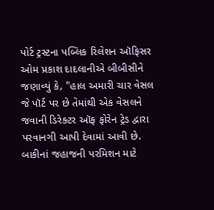પોર્ટ ટ્રસ્ટના પબ્લિક રિલેશન ઑફિસર ઓમ પ્રકાશ દાદલાનીએ બીબીસીને જણાવ્યું કે, "હાલ અમારી ચાર વેસલ જે પૉર્ટ પર છે તેમાંથી એક વેસલને જવાની ડિરેક્ટર ઑફ ફોરેન ટ્રેડ દ્વારા પરવાનગી આપી દેવામાં આવી છે. બાકીનાં જહાજની પરમિશન માટે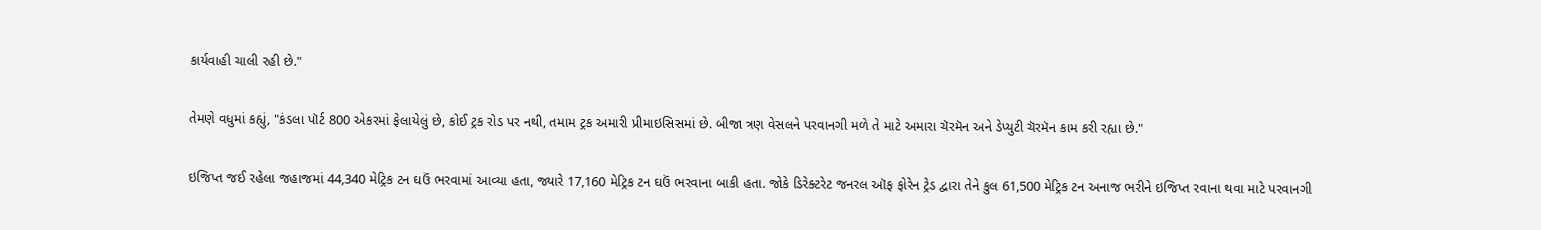કાર્યવાહી ચાલી રહી છે."

તેમણે વધુમાં કહ્યું, "કંડલા પૉર્ટ 800 એકરમાં ફેલાયેલું છે, કોઈ ટ્રક રોડ પર નથી, તમામ ટ્રક અમારી પ્રીમાઇસિસમાં છે. બીજા ત્રણ વેસલને પરવાનગી મળે તે માટે અમારા ચૅરમૅન અને ડેપ્યુટી ચૅરમૅન કામ કરી રહ્યા છે."

ઇજિપ્ત જઈ રહેલા જહાજમાં 44,340 મેટ્રિક ટન ઘઉં ભરવામાં આવ્યા હતા, જ્યારે 17,160 મેટ્રિક ટન ઘઉં ભરવાના બાકી હતા. જોકે ડિરેક્ટરેટ જનરલ ઑફ ફોરેન ટ્રેડ દ્વારા તેને કુલ 61,500 મેટ્રિક ટન અનાજ ભરીને ઇજિપ્ત રવાના થવા માટે પરવાનગી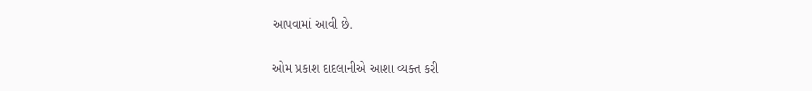આપવામાં આવી છે.

ઓમ પ્રકાશ દાદલાનીએ આશા વ્યક્ત કરી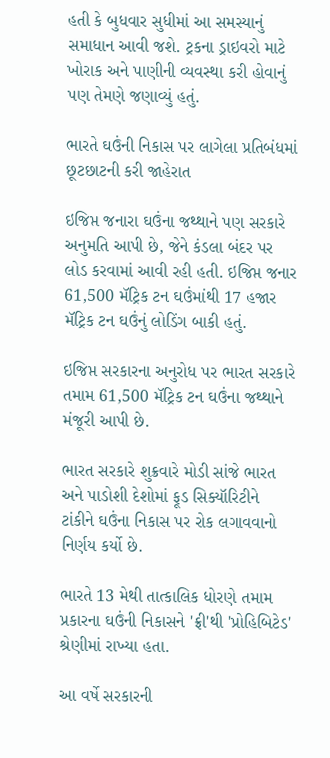હતી કે બુધવાર સુધીમાં આ સમસ્યાનું સમાધાન આવી જશે. ટ્રકના ડ્રાઇવરો માટે ખોરાક અને પાણીની વ્યવસ્થા કરી હોવાનું પણ તેમણે જણાવ્યું હતું.

ભારતે ઘઉંની નિકાસ પર લાગેલા પ્રતિબંધમાં છૂટછાટની કરી જાહેરાત

ઇજિપ્ત જનારા ઘઉંના જથ્થાને પણ સરકારે અનુમતિ આપી છે, જેને કંડલા બંદર પર લોડ કરવામાં આવી રહી હતી. ઇજિપ્ત જનાર 61,500 મૅટ્રિક ટન ઘઉંમાંથી 17 હજાર મૅટ્રિક ટન ઘઉંનું લોડિંગ બાકી હતું.

ઇજિપ્ત સરકારના અનુરોધ પર ભારત સરકારે તમામ 61,500 મૅટ્રિક ટન ઘઉંના જથ્થાને મંજૂરી આપી છે.

ભારત સરકારે શુક્રવારે મોડી સાંજે ભારત અને પાડોશી દેશોમાં ફૂડ સિક્યૉરિટીને ટાંકીને ઘઉંના નિકાસ પર રોક લગાવવાનો નિર્ણય કર્યો છે.

ભારતે 13 મેથી તાત્કાલિક ધોરણે તમામ પ્રકારના ઘઉંની નિકાસને 'ફ્રી'થી 'પ્રોહિબિટેડ' શ્રેણીમાં રાખ્યા હતા.

આ વર્ષે સરકારની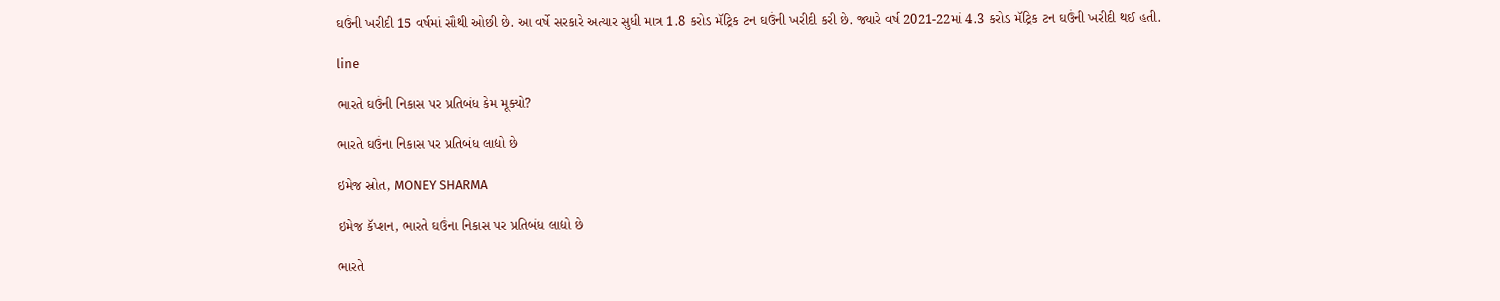ઘઉંની ખરીદી 15 વર્ષમાં સૌથી ઓછી છે. આ વર્ષે સરકારે અત્યાર સુધી માત્ર 1.8 કરોડ મૅટ્રિક ટન ઘઉંની ખરીદી કરી છે. જ્યારે વર્ષ 2021-22માં 4.3 કરોડ મૅટ્રિક ટન ઘઉંની ખરીદી થઈ હતી.

line

ભારતે ઘઉંની નિકાસ પર પ્રતિબંધ કેમ મૂક્યો?

ભારતે ઘઉંના નિકાસ પર પ્રતિબંધ લાદ્યો છે

ઇમેજ સ્રોત, MONEY SHARMA

ઇમેજ કૅપ્શન, ભારતે ઘઉંના નિકાસ પર પ્રતિબંધ લાદ્યો છે

ભારતે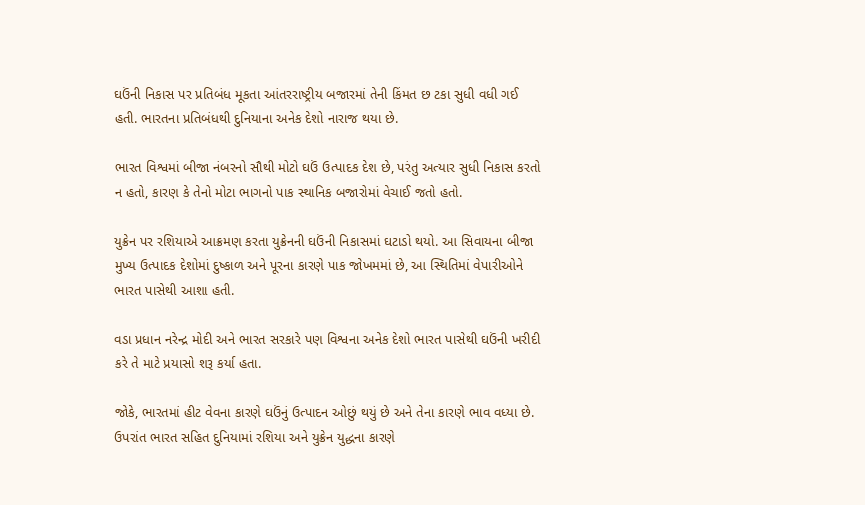ઘઉંની નિકાસ પર પ્રતિબંધ મૂકતા આંતરરાષ્ટ્રીય બજારમાં તેની કિંમત છ ટકા સુધી વધી ગઈ હતી. ભારતના પ્રતિબંધથી દુનિયાના અનેક દેશો નારાજ થયા છે.

ભારત વિશ્વમાં બીજા નંબરનો સૌથી મોટો ઘઉં ઉત્પાદક દેશ છે, પરંતુ અત્યાર સુધી નિકાસ કરતો ન હતો, કારણ કે તેનો મોટા ભાગનો પાક સ્થાનિક બજારોમાં વેચાઈ જતો હતો.

યુક્રેન પર રશિયાએ આક્રમણ કરતા યુક્રેનની ઘઉંની નિકાસમાં ઘટાડો થયો. આ સિવાયના બીજા મુખ્ય ઉત્પાદક દેશોમાં દુષ્કાળ અને પૂરના કારણે પાક જોખમમાં છે, આ સ્થિતિમાં વેપારીઓને ભારત પાસેથી આશા હતી.

વડા પ્રધાન નરેન્દ્ર મોદી અને ભારત સરકારે પણ વિશ્વના અનેક દેશો ભારત પાસેથી ઘઉંની ખરીદી કરે તે માટે પ્રયાસો શરૂ કર્યા હતા.

જોકે, ભારતમાં હીટ વેવના કારણે ઘઉંનું ઉત્પાદન ઓછું થયું છે અને તેના કારણે ભાવ વધ્યા છે. ઉપરાંત ભારત સહિત દુનિયામાં રશિયા અને યુક્રેન યુદ્ધના કારણે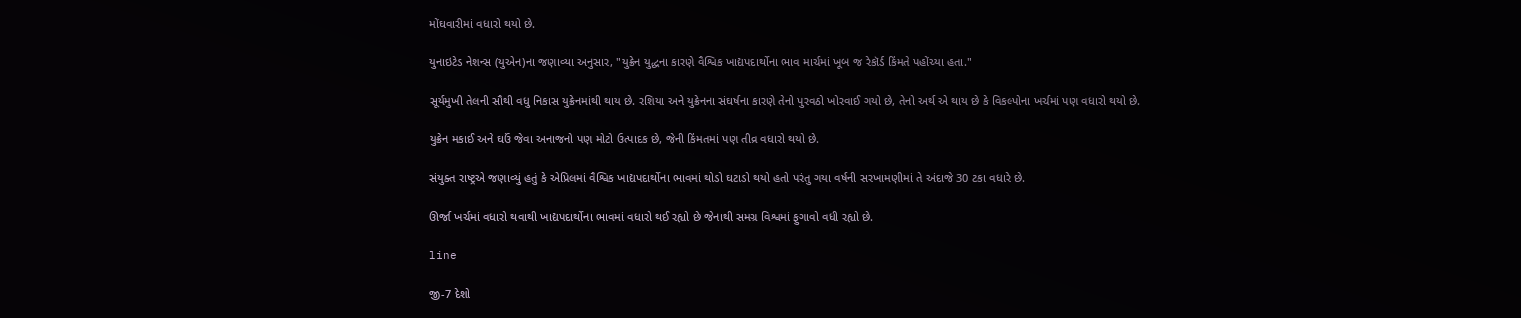મોંઘવારીમાં વધારો થયો છે.

યુનાઇટેડ નેશન્સ (યુએન)ના જણાવ્યા અનુસાર, "યુક્રેન યુદ્ધના કારણે વૈશ્વિક ખાદ્યપદાર્થોના ભાવ માર્ચમાં ખૂબ જ રેકૉર્ડ કિંમતે પહોંચ્યા હતા."

સૂર્યમુખી તેલની સૌથી વધુ નિકાસ યુક્રેનમાંથી થાય છે. રશિયા અને યુક્રેનના સંઘર્ષના કારણે તેનો પુરવઠો ખોરવાઈ ગયો છે, તેનો અર્થ એ થાય છે કે વિકલ્પોના ખર્ચમાં પણ વધારો થયો છે.

યુક્રેન મકાઈ અને ઘઉં જેવા અનાજનો પણ મોટો ઉત્પાદક છે, જેની કિંમતમાં પણ તીવ્ર વધારો થયો છે.

સંયુક્ત રાષ્ટ્રએ જણાવ્યું હતું કે એપ્રિલમાં વૈશ્વિક ખાદ્યપદાર્થોના ભાવમાં થોડો ઘટાડો થયો હતો પરંતુ ગયા વર્ષની સરખામણીમાં તે અંદાજે 30 ટકા વધારે છે.

ઊર્જા ખર્ચમાં વધારો થવાથી ખાદ્યપદાર્થોના ભાવમાં વધારો થઈ રહ્યો છે જેનાથી સમગ્ર વિશ્વમાં ફુગાવો વધી રહ્યો છે.

line

જી-7 દેશો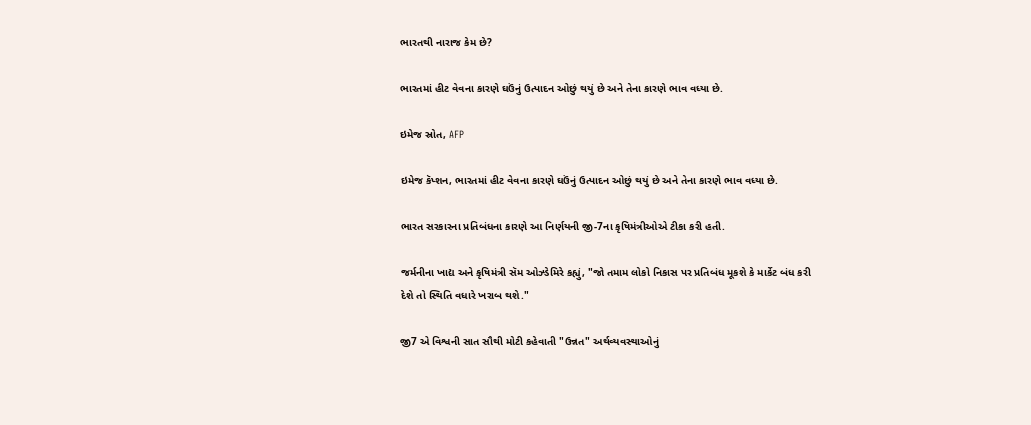ભારતથી નારાજ કેમ છે?

ભારતમાં હીટ વેવના કારણે ઘઉંનું ઉત્પાદન ઓછું થયું છે અને તેના કારણે ભાવ વધ્યા છે.

ઇમેજ સ્રોત, AFP

ઇમેજ કૅપ્શન, ભારતમાં હીટ વેવના કારણે ઘઉંનું ઉત્પાદન ઓછું થયું છે અને તેના કારણે ભાવ વધ્યા છે.

ભારત સરકારના પ્રતિબંધના કારણે આ નિર્ણયની જી-7ના કૃષિમંત્રીઓએ ટીકા કરી હતી.

જર્મનીના ખાદ્ય અને કૃષિમંત્રી સૅમ ઓઝ્ડેમિરે કહ્યું, "જો તમામ લોકો નિકાસ પર પ્રતિબંધ મૂકશે કે માર્કેટ બંધ કરી દેશે તો સ્થિતિ વધારે ખરાબ થશે."

જી7 એ વિશ્વની સાત સૌથી મોટી કહેવાતી "ઉન્નત" અર્થવ્યવસ્થાઓનું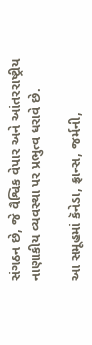સંગઠન છે, જે વૈશ્વિક વેપાર અને આંતરરાષ્ટ્રીય નાણાકીય વ્યવસ્થા પર પ્રભુત્વ ધરાવે છે.

આ સમૂહમાં કૅનેડા, ફ્રાન્સ, જર્મની,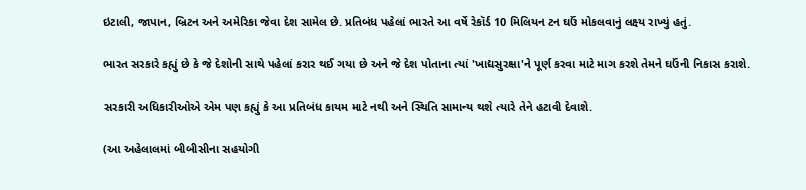ઇટાલી, જાપાન, બ્રિટન અને અમેરિકા જેવા દેશ સામેલ છે. પ્રતિબંધ પહેલાં ભારતે આ વર્ષે રેકૉર્ડ 10 મિલિયન ટન ઘઉં મોકલવાનું લક્ષ્ય રાખ્યું હતું.

ભારત સરકારે કહ્યું છે કે જે દેશોની સાથે પહેલાં કરાર થઈ ગયા છે અને જે દેશ પોતાના ત્યાં 'ખાદ્યસુરક્ષા'ને પૂર્ણ કરવા માટે માગ કરશે તેમને ઘઉંની નિકાસ કરાશે.

સરકારી અધિકારીઓએ એમ પણ કહ્યું કે આ પ્રતિબંધ કાયમ માટે નથી અને સ્થિતિ સામાન્ય થશે ત્યારે તેને હટાવી દેવાશે.

(આ અહેલાલમાં બીબીસીના સહયોગી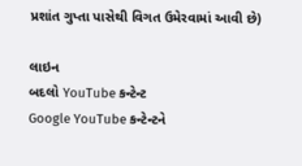પ્રશાંત ગુપ્તા પાસેથી વિગત ઉમેરવામાં આવી છે)

લાઇન
બદલો YouTube કન્ટેન્ટ
Google YouTube કન્ટેન્ટને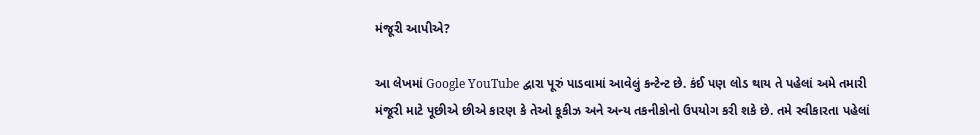મંજૂરી આપીએ?

આ લેખમાં Google YouTube દ્વારા પૂરું પાડવામાં આવેલું કન્ટેન્ટ છે. કંઈ પણ લોડ થાય તે પહેલાં અમે તમારી મંજૂરી માટે પૂછીએ છીએ કારણ કે તેઓ કૂકીઝ અને અન્ય તકનીકોનો ઉપયોગ કરી શકે છે. તમે સ્વીકારતા પહેલાં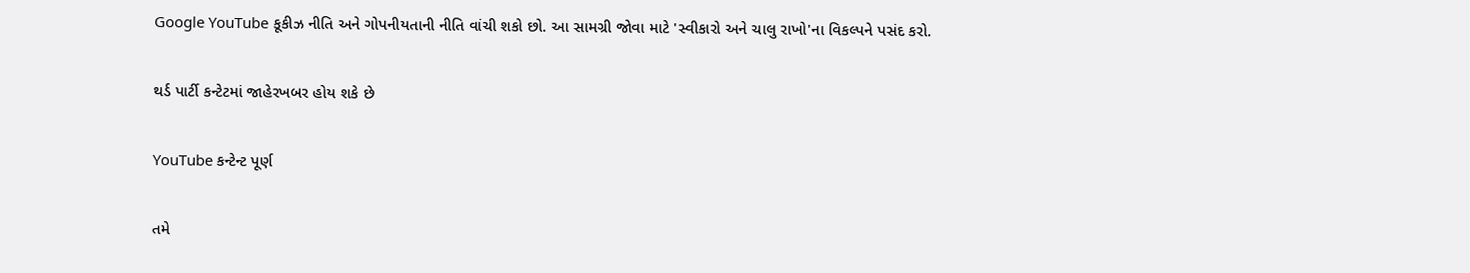Google YouTube કૂકીઝ નીતિ અને ગોપનીયતાની નીતિ વાંચી શકો છો. આ સામગ્રી જોવા માટે 'સ્વીકારો અને ચાલુ રાખો'ના વિકલ્પને પસંદ કરો.

થર્ડ પાર્ટી કન્ટેટમાં જાહેરખબર હોય શકે છે

YouTube કન્ટેન્ટ પૂર્ણ

તમે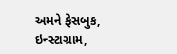અમને ફેસબુક, ઇન્સ્ટાગ્રામ,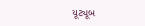યૂટ્યૂબ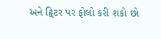અને ટ્વિટર પર ફોલો કરી શકો છો